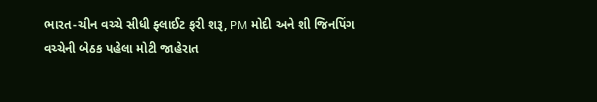ભારત-ચીન વચ્ચે સીધી ફ્લાઈટ ફરી શરૂ, PM મોદી અને શી જિનપિંગ વચ્ચેની બેઠક પહેલા મોટી જાહેરાત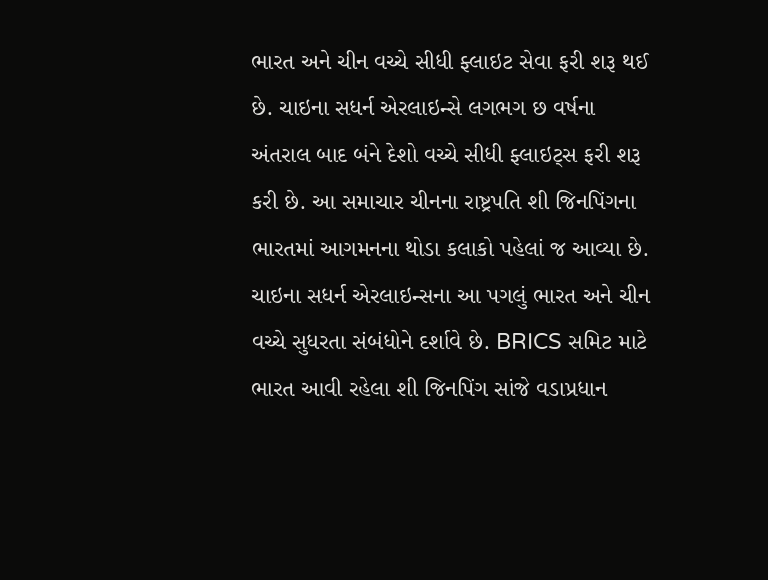ભારત અને ચીન વચ્ચે સીધી ફ્લાઇટ સેવા ફરી શરૂ થઈ છે. ચાઇના સધર્ન એરલાઇન્સે લગભગ છ વર્ષના અંતરાલ બાદ બંને દેશો વચ્ચે સીધી ફ્લાઇટ્સ ફરી શરૂ કરી છે. આ સમાચાર ચીનના રાષ્ટ્રપતિ શી જિનપિંગના ભારતમાં આગમનના થોડા કલાકો પહેલાં જ આવ્યા છે. ચાઇના સધર્ન એરલાઇન્સના આ પગલું ભારત અને ચીન વચ્ચે સુધરતા સંબંધોને દર્શાવે છે. BRICS સમિટ માટે ભારત આવી રહેલા શી જિનપિંગ સાંજે વડાપ્રધાન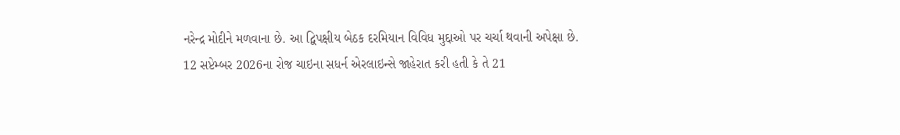નરેન્દ્ર મોદીને મળવાના છે. આ દ્વિપક્ષીય બેઠક દરમિયાન વિવિધ મુદ્દાઓ પર ચર્ચા થવાની અપેક્ષા છે.
12 સપ્ટેમ્બર 2026ના રોજ ચાઇના સધર્ન એરલાઇન્સે જાહેરાત કરી હતી કે તે 21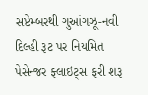સપ્ટેમ્બરથી ગુઆંગઝૂ-નવી દિલ્હી રૂટ પર નિયમિત પેસેન્જર ફ્લાઇટ્સ ફરી શરૂ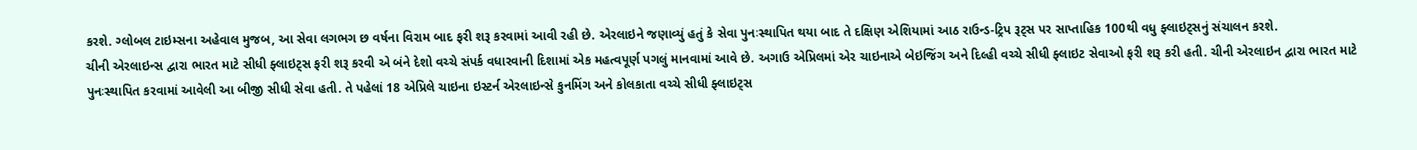કરશે. ગ્લોબલ ટાઇમ્સના અહેવાલ મુજબ, આ સેવા લગભગ છ વર્ષના વિરામ બાદ ફરી શરૂ કરવામાં આવી રહી છે. એરલાઇને જણાવ્યું હતું કે સેવા પુનઃસ્થાપિત થયા બાદ તે દક્ષિણ એશિયામાં આઠ રાઉન્ડ-ટ્રિપ રૂટ્સ પર સાપ્તાહિક 100થી વધુ ફ્લાઇટ્સનું સંચાલન કરશે.
ચીની એરલાઇન્સ દ્વારા ભારત માટે સીધી ફ્લાઇટ્સ ફરી શરૂ કરવી એ બંને દેશો વચ્ચે સંપર્ક વધારવાની દિશામાં એક મહત્વપૂર્ણ પગલું માનવામાં આવે છે. અગાઉ એપ્રિલમાં એર ચાઇનાએ બેઇજિંગ અને દિલ્હી વચ્ચે સીધી ફ્લાઇટ સેવાઓ ફરી શરૂ કરી હતી. ચીની એરલાઇન દ્વારા ભારત માટે પુનઃસ્થાપિત કરવામાં આવેલી આ બીજી સીધી સેવા હતી. તે પહેલાં 18 એપ્રિલે ચાઇના ઇસ્ટર્ન એરલાઇન્સે કુનમિંગ અને કોલકાતા વચ્ચે સીધી ફ્લાઇટ્સ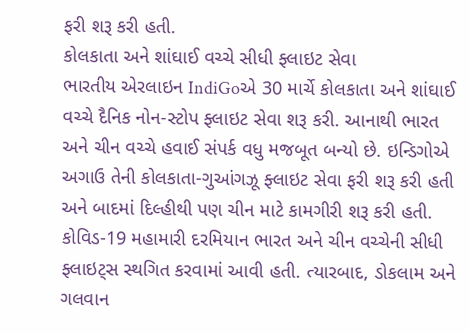ફરી શરૂ કરી હતી.
કોલકાતા અને શાંઘાઈ વચ્ચે સીધી ફ્લાઇટ સેવા
ભારતીય એરલાઇન IndiGoએ 30 માર્ચે કોલકાતા અને શાંઘાઈ વચ્ચે દૈનિક નોન-સ્ટોપ ફ્લાઇટ સેવા શરૂ કરી. આનાથી ભારત અને ચીન વચ્ચે હવાઈ સંપર્ક વધુ મજબૂત બન્યો છે. ઇન્ડિગોએ અગાઉ તેની કોલકાતા-ગુઆંગઝૂ ફ્લાઇટ સેવા ફરી શરૂ કરી હતી અને બાદમાં દિલ્હીથી પણ ચીન માટે કામગીરી શરૂ કરી હતી.
કોવિડ-19 મહામારી દરમિયાન ભારત અને ચીન વચ્ચેની સીધી ફ્લાઇટ્સ સ્થગિત કરવામાં આવી હતી. ત્યારબાદ, ડોકલામ અને ગલવાન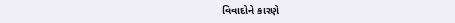વિવાદોને કારણે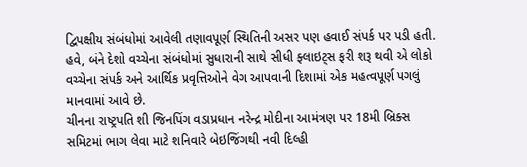દ્વિપક્ષીય સંબંધોમાં આવેલી તણાવપૂર્ણ સ્થિતિની અસર પણ હવાઈ સંપર્ક પર પડી હતી. હવે, બંને દેશો વચ્ચેના સંબંધોમાં સુધારાની સાથે સીધી ફ્લાઇટ્સ ફરી શરૂ થવી એ લોકો વચ્ચેના સંપર્ક અને આર્થિક પ્રવૃત્તિઓને વેગ આપવાની દિશામાં એક મહત્વપૂર્ણ પગલું માનવામાં આવે છે.
ચીનના રાષ્ટ્રપતિ શી જિનપિંગ વડાપ્રધાન નરેન્દ્ર મોદીના આમંત્રણ પર 18મી બ્રિક્સ સમિટમાં ભાગ લેવા માટે શનિવારે બેઇજિંગથી નવી દિલ્હી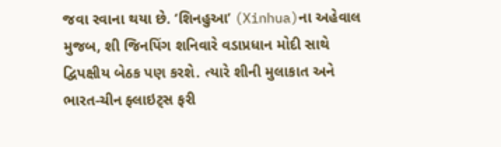જવા રવાના થયા છે. ‘શિનહુઆ’ (Xinhua)ના અહેવાલ મુજબ, શી જિનપિંગ શનિવારે વડાપ્રધાન મોદી સાથે દ્વિપક્ષીય બેઠક પણ કરશે. ત્યારે શીની મુલાકાત અને ભારત-ચીન ફ્લાઇટ્સ ફરી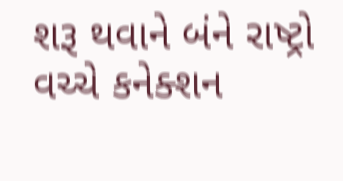શરૂ થવાને બંને રાષ્ટ્રો વચ્ચે કનેક્શન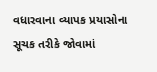વધારવાના વ્યાપક પ્રયાસોના સૂચક તરીકે જોવામાં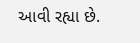આવી રહ્યા છે.